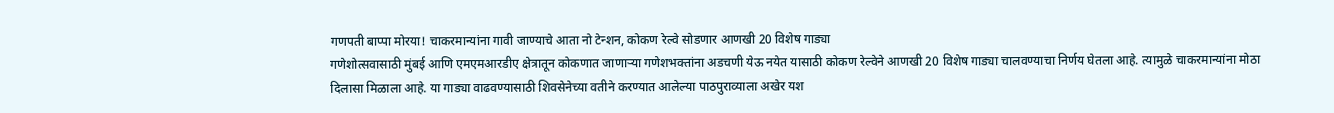गणपती बाप्पा मोरया! चाकरमान्यांना गावी जाण्याचे आता नो टेन्शन, कोकण रेल्वे सोडणार आणखी 20 विशेष गाड्या
गणेशोत्सवासाठी मुंबई आणि एमएमआरडीए क्षेत्रातून कोकणात जाणाऱ्या गणेशभक्तांना अडचणी येऊ नयेत यासाठी कोकण रेल्वेने आणखी 20 विशेष गाड्या चालवण्याचा निर्णय घेतला आहे. त्यामुळे चाकरमान्यांना मोठा दिलासा मिळाला आहे. या गाड्या वाढवण्यासाठी शिवसेनेच्या वतीने करण्यात आलेल्या पाठपुराव्याला अखेर यश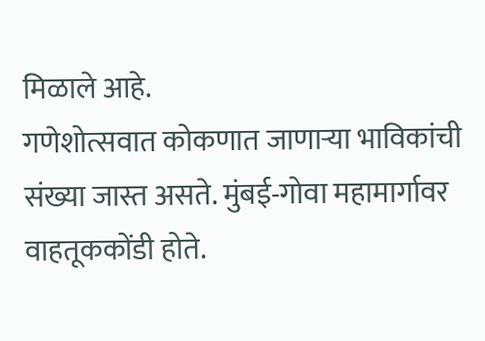मिळाले आहे.
गणेशोत्सवात कोकणात जाणाऱ्या भाविकांची संख्या जास्त असते. मुंबई-गोवा महामार्गावर वाहतूककोंडी होते.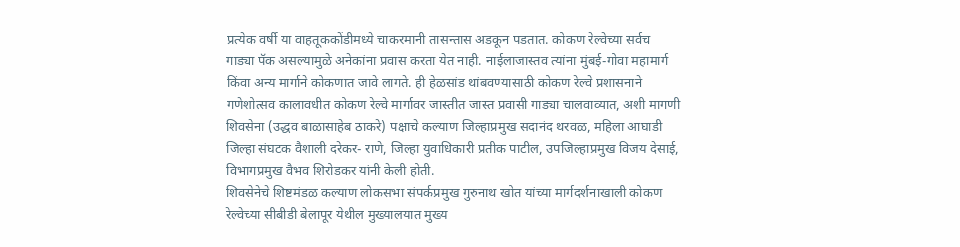प्रत्येक वर्षी या वाहतूककोंडीमध्ये चाकरमानी तासन्तास अडकून पडतात. कोकण रेल्वेच्या सर्वच गाड्या पॅक असल्यामुळे अनेकांना प्रवास करता येत नाही. नाईलाजास्तव त्यांना मुंबई-गोवा महामार्ग किंवा अन्य मार्गाने कोकणात जावे लागते. ही हेळसांड थांबवण्यासाठी कोकण रेल्वे प्रशासनाने गणेशोत्सव कालावधीत कोकण रेल्वे मार्गावर जास्तीत जास्त प्रवासी गाड्या चालवाव्यात, अशी मागणी शिवसेना (उद्धव बाळासाहेब ठाकरे) पक्षाचे कल्याण जिल्हाप्रमुख सदानंद थरवळ, महिला आघाडी जिल्हा संघटक वैशाली दरेकर- राणे, जिल्हा युवाधिकारी प्रतीक पाटील, उपजिल्हाप्रमुख विजय देसाई, विभागप्रमुख वैभव शिरोडकर यांनी केली होती.
शिवसेनेचे शिष्टमंडळ कल्याण लोकसभा संपर्कप्रमुख गुरुनाथ खोत यांच्या मार्गदर्शनाखाली कोकण रेल्वेच्या सीबीडी बेलापूर येथील मुख्यालयात मुख्य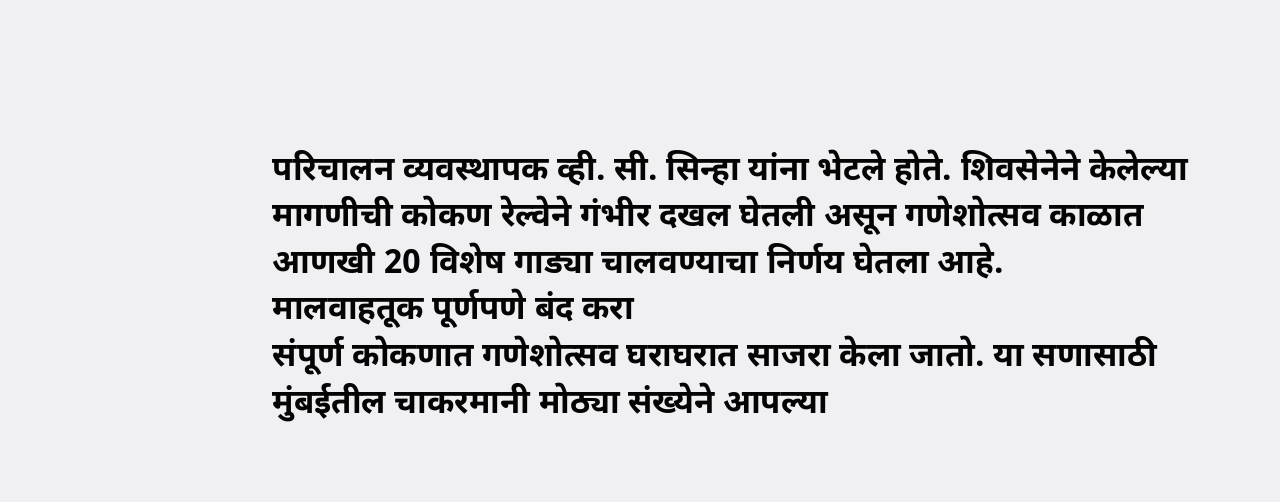परिचालन व्यवस्थापक व्ही. सी. सिन्हा यांना भेटले होते. शिवसेनेने केलेल्या मागणीची कोकण रेल्वेने गंभीर दखल घेतली असून गणेशोत्सव काळात आणखी 20 विशेष गाड्या चालवण्याचा निर्णय घेतला आहे.
मालवाहतूक पूर्णपणे बंद करा
संपूर्ण कोकणात गणेशोत्सव घराघरात साजरा केला जातो. या सणासाठी मुंबईतील चाकरमानी मोठ्या संख्येने आपल्या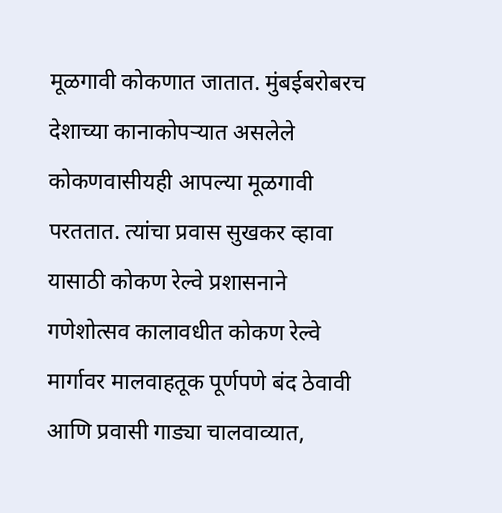मूळगावी कोकणात जातात. मुंबईबरोबरच देशाच्या कानाकोपऱ्यात असलेले कोकणवासीयही आपल्या मूळगावी परततात. त्यांचा प्रवास सुखकर व्हावा यासाठी कोकण रेल्वे प्रशासनाने गणेशोत्सव कालावधीत कोकण रेल्वे मार्गावर मालवाहतूक पूर्णपणे बंद ठेवावी आणि प्रवासी गाड्या चालवाव्यात,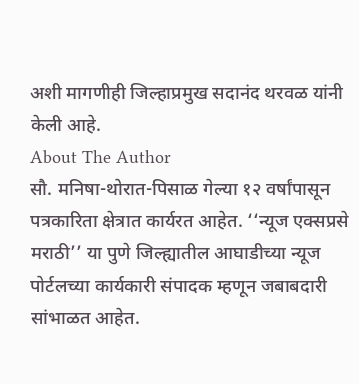अशी मागणीही जिल्हाप्रमुख सदानंद थरवळ यांनी केली आहे.
About The Author
सौ. मनिषा-थोरात-पिसाळ गेल्या १२ वर्षांपासून पत्रकारिता क्षेत्रात कार्यरत आहेत. ‘‘न्यूज एक्सप्रसे मराठी’’ या पुणे जिल्ह्यातील आघाडीच्या न्यूज पोर्टलच्या कार्यकारी संपादक म्हणून जबाबदारी सांभाळत आहेत.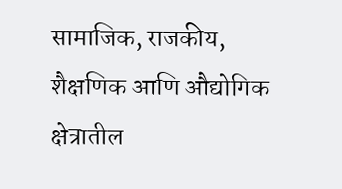सामाजिक, राजकीय, शैक्षणिक आणि औद्योगिक क्षेत्रातील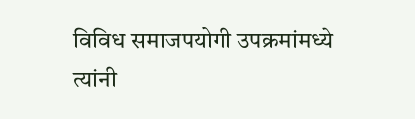विविध समाजपयोगी उपक्रमांमध्ये त्यांनी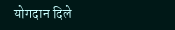योगदान दिले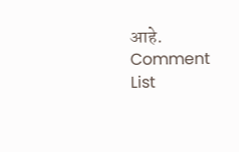आहे.
Comment List